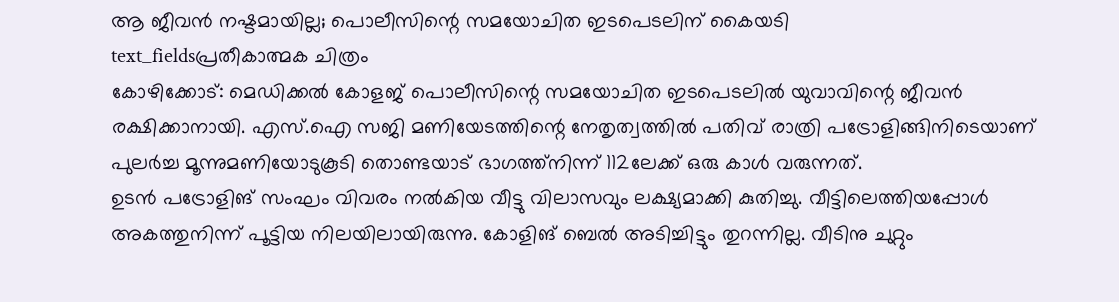ആ ജീവൻ നഷ്ടമായില്ല; പൊലീസിന്റെ സമയോചിത ഇടപെടലിന് കൈയടി
text_fieldsപ്രതീകാത്മക ചിത്രം
കോഴിക്കോട്: മെഡിക്കൽ കോളജ് പൊലീസിന്റെ സമയോചിത ഇടപെടലിൽ യുവാവിന്റെ ജീവൻ രക്ഷിക്കാനായി. എസ്.ഐ സജി മണിയേടത്തിന്റെ നേതൃത്വത്തിൽ പതിവ് രാത്രി പട്രോളിങ്ങിനിടെയാണ് പുലർച്ച മൂന്നുമണിയോടുകൂടി തൊണ്ടയാട് ഭാഗത്ത്നിന്ന് 112ലേക്ക് ഒരു കാൾ വരുന്നത്.
ഉടൻ പട്രോളിങ് സംഘം വിവരം നൽകിയ വീട്ടു വിലാസവും ലക്ഷ്യമാക്കി കുതിച്ചു. വീട്ടിലെത്തിയപ്പോൾ അകത്തുനിന്ന് പൂട്ടിയ നിലയിലായിരുന്നു. കോളിങ് ബെൽ അടിച്ചിട്ടും തുറന്നില്ല. വീടിനു ചുറ്റും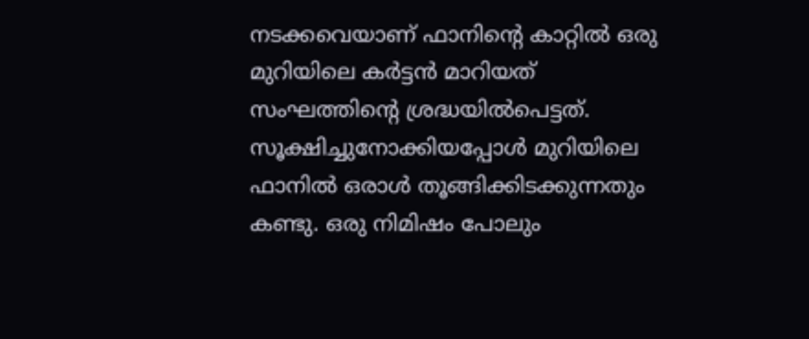നടക്കവെയാണ് ഫാനിന്റെ കാറ്റിൽ ഒരു മുറിയിലെ കർട്ടൻ മാറിയത് സംഘത്തിന്റെ ശ്രദ്ധയിൽപെട്ടത്. സൂക്ഷിച്ചുനോക്കിയപ്പോൾ മുറിയിലെ ഫാനിൽ ഒരാൾ തൂങ്ങിക്കിടക്കുന്നതും കണ്ടു. ഒരു നിമിഷം പോലും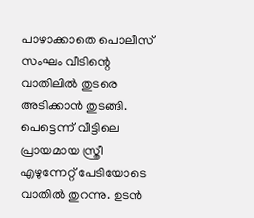പാഴാക്കാതെ പൊലീസ് സംഘം വീടിന്റെ വാതിലിൽ തുടരെ അടിക്കാൻ തുടങ്ങി.
പെട്ടെന്ന് വീട്ടിലെ പ്രായമായ സ്ത്രീ എഴുന്നേറ്റ് പേടിയോടെ വാതിൽ തുറന്നു. ഉടൻ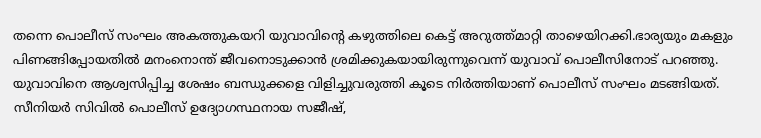തന്നെ പൊലീസ് സംഘം അകത്തുകയറി യുവാവിന്റെ കഴുത്തിലെ കെട്ട് അറുത്ത്മാറ്റി താഴെയിറക്കി.ഭാര്യയും മകളും പിണങ്ങിപ്പോയതിൽ മനംനൊന്ത് ജീവനൊടുക്കാൻ ശ്രമിക്കുകയായിരുന്നുവെന്ന് യുവാവ് പൊലീസിനോട് പറഞ്ഞു. യുവാവിനെ ആശ്വസിപ്പിച്ച ശേഷം ബന്ധുക്കളെ വിളിച്ചുവരുത്തി കൂടെ നിർത്തിയാണ് പൊലീസ് സംഘം മടങ്ങിയത്. സീനിയർ സിവിൽ പൊലീസ് ഉദ്യോഗസ്ഥനായ സജീഷ്,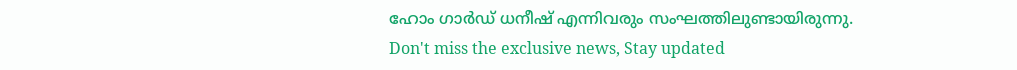ഹോം ഗാർഡ് ധനീഷ് എന്നിവരും സംഘത്തിലുണ്ടായിരുന്നു.
Don't miss the exclusive news, Stay updated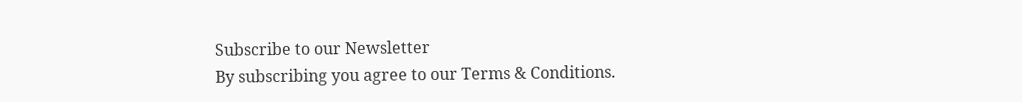Subscribe to our Newsletter
By subscribing you agree to our Terms & Conditions.